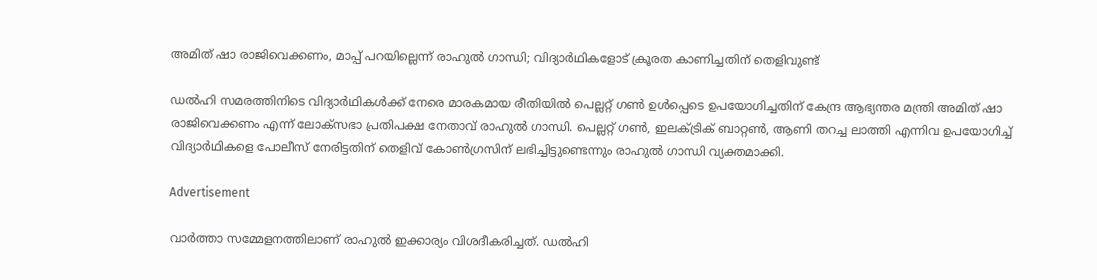അമിത് ഷാ രാജിവെക്കണം, മാപ്പ് പറയില്ലെന്ന് രാഹുല്‍ ഗാന്ധി; വിദ്യാര്‍ഥികളോട് ക്രൂരത കാണിച്ചതിന് തെളിവുണ്ട്

ഡല്‍ഹി സമരത്തിനിടെ വിദ്യാര്‍ഥികള്‍ക്ക് നേരെ മാരകമായ രീതിയില്‍ പെല്ലറ്റ് ഗണ്‍ ഉള്‍പ്പെടെ ഉപയോഗിച്ചതിന് കേന്ദ്ര ആഭ്യന്തര മന്ത്രി അമിത് ഷാ രാജിവെക്കണം എന്ന് ലോക്‌സഭാ പ്രതിപക്ഷ നേതാവ് രാഹുല്‍ ഗാന്ധി. പെല്ലറ്റ് ഗണ്‍, ഇലക്ട്രിക് ബാറ്റണ്‍, ആണി തറച്ച ലാത്തി എന്നിവ ഉപയോഗിച്ച് വിദ്യാര്‍ഥികളെ പോലീസ് നേരിട്ടതിന് തെളിവ് കോണ്‍ഗ്രസിന് ലഭിച്ചിട്ടുണ്ടെന്നും രാഹുല്‍ ഗാന്ധി വ്യക്തമാക്കി.

Advertisement

വാര്‍ത്താ സമ്മേളനത്തിലാണ് രാഹുല്‍ ഇക്കാര്യം വിശദീകരിച്ചത്. ഡല്‍ഹി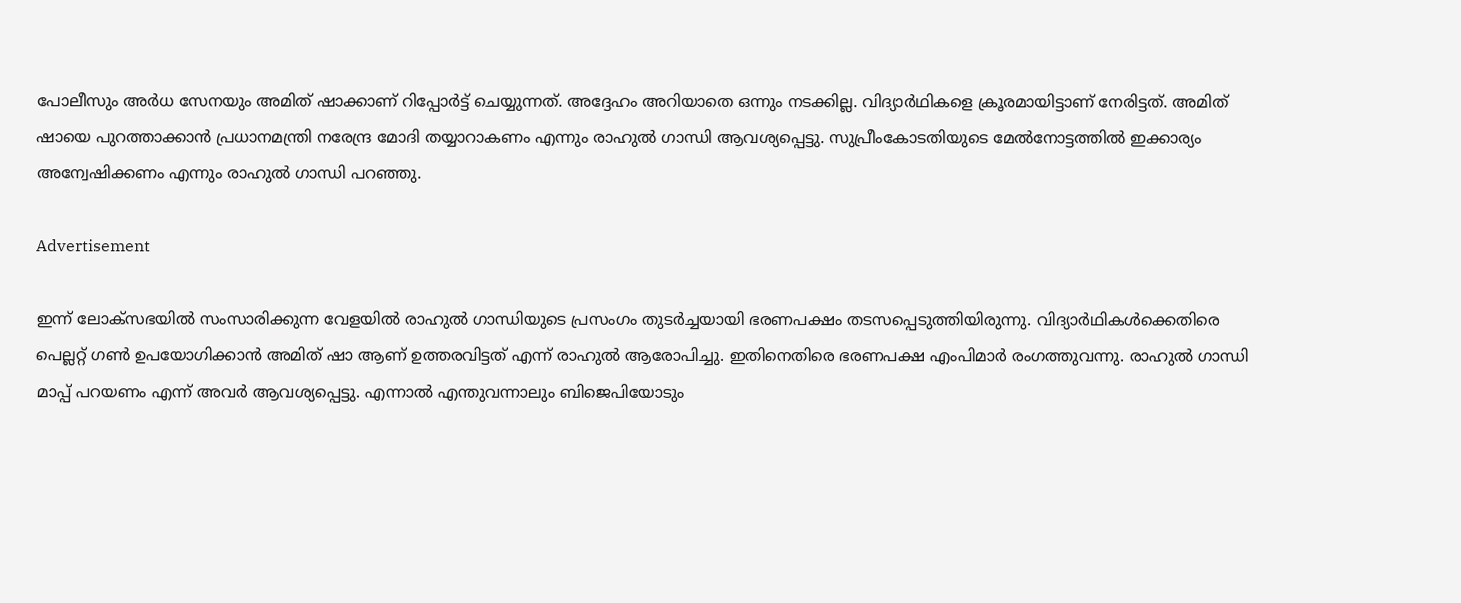പോലീസും അര്‍ധ സേനയും അമിത് ഷാക്കാണ് റിപ്പോര്‍ട്ട് ചെയ്യുന്നത്. അദ്ദേഹം അറിയാതെ ഒന്നും നടക്കില്ല. വിദ്യാര്‍ഥികളെ ക്രൂരമായിട്ടാണ് നേരിട്ടത്. അമിത് ഷായെ പുറത്താക്കാന്‍ പ്രധാനമന്ത്രി നരേന്ദ്ര മോദി തയ്യാറാകണം എന്നും രാഹുല്‍ ഗാന്ധി ആവശ്യപ്പെട്ടു. സുപ്രീംകോടതിയുടെ മേല്‍നോട്ടത്തില്‍ ഇക്കാര്യം അന്വേഷിക്കണം എന്നും രാഹുല്‍ ഗാന്ധി പറഞ്ഞു.

Advertisement

ഇന്ന് ലോക്‌സഭയില്‍ സംസാരിക്കുന്ന വേളയില്‍ രാഹുല്‍ ഗാന്ധിയുടെ പ്രസംഗം തുടര്‍ച്ചയായി ഭരണപക്ഷം തടസപ്പെടുത്തിയിരുന്നു. വിദ്യാര്‍ഥികള്‍ക്കെതിരെ പെല്ലറ്റ് ഗണ്‍ ഉപയോഗിക്കാന്‍ അമിത് ഷാ ആണ് ഉത്തരവിട്ടത് എന്ന് രാഹുല്‍ ആരോപിച്ചു. ഇതിനെതിരെ ഭരണപക്ഷ എംപിമാര്‍ രംഗത്തുവന്നു. രാഹുല്‍ ഗാന്ധി മാപ്പ് പറയണം എന്ന് അവര്‍ ആവശ്യപ്പെട്ടു. എന്നാല്‍ എന്തുവന്നാലും ബിജെപിയോടും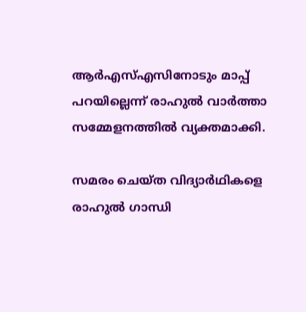ആര്‍എസ്എസിനോടും മാപ്പ് പറയില്ലെന്ന് രാഹുല്‍ വാര്‍ത്താ സമ്മേളനത്തില്‍ വ്യക്തമാക്കി.

സമരം ചെയ്ത വിദ്യാര്‍ഥികളെ രാഹുല്‍ ഗാന്ധി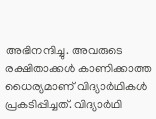അഭിനന്ദിച്ചു. അവരുടെ രക്ഷിതാക്കള്‍ കാണിക്കാത്ത ധൈര്യമാണ് വിദ്യാര്‍ഥികള്‍ പ്രകടിപ്പിച്ചത്. വിദ്യാര്‍ഥി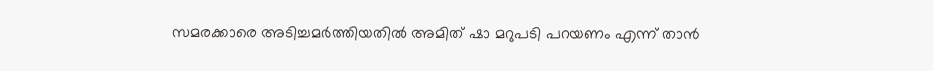സമരക്കാരെ അടിച്ചമര്‍ത്തിയതില്‍ അമിത് ഷാ മറുപടി പറയണം എന്ന് താന്‍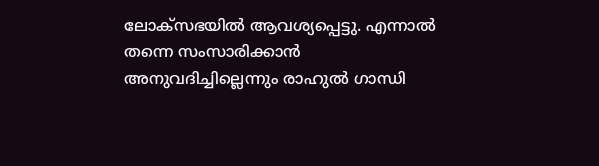ലോക്‌സഭയില്‍ ആവശ്യപ്പെട്ടു. എന്നാല്‍ തന്നെ സംസാരിക്കാന്‍ അനുവദിച്ചില്ലെന്നും രാഹുല്‍ ഗാന്ധി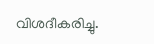വിശദീകരിച്ചു.